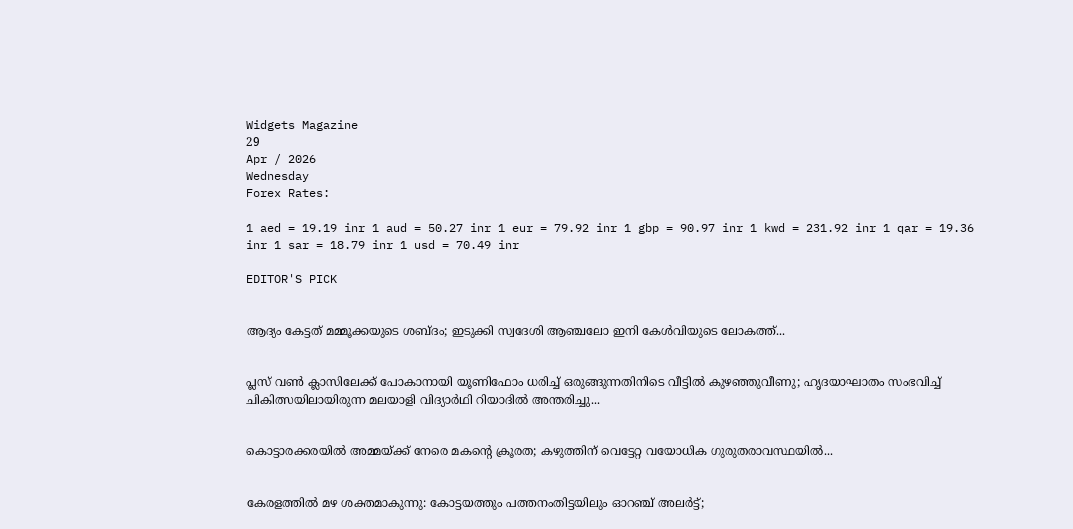Widgets Magazine
29
Apr / 2026
Wednesday
Forex Rates:

1 aed = 19.19 inr 1 aud = 50.27 inr 1 eur = 79.92 inr 1 gbp = 90.97 inr 1 kwd = 231.92 inr 1 qar = 19.36 inr 1 sar = 18.79 inr 1 usd = 70.49 inr

EDITOR'S PICK


ആദ്യം കേട്ടത് മമ്മൂക്കയുടെ ശബ്ദം; ഇടുക്കി സ്വദേശി ആഞ്ചലോ ഇനി കേൾവിയുടെ ലോകത്ത്...


പ്ലസ് വൺ ക്ലാസിലേക്ക് പോകാനായി യൂണിഫോം ധരിച്ച് ഒരുങ്ങുന്നതിനിടെ വീട്ടിൽ കുഴഞ്ഞുവീണു; ഹൃദയാഘാതം സംഭവിച്ച് ചികിത്സയിലായിരുന്ന മലയാളി വിദ്യാർഥി റിയാദിൽ അന്തരിച്ചു...


കൊട്ടാരക്കരയിൽ അമ്മയ്ക്ക് നേരെ മകന്റെ ക്രൂരത; കഴുത്തിന് വെട്ടേറ്റ വയോധിക ഗുരുതരാവസ്ഥയിൽ...


കേരളത്തിൽ മഴ ശക്തമാകുന്നു: കോട്ടയത്തും പത്തനംതിട്ടയിലും ഓറഞ്ച് അലർട്ട്;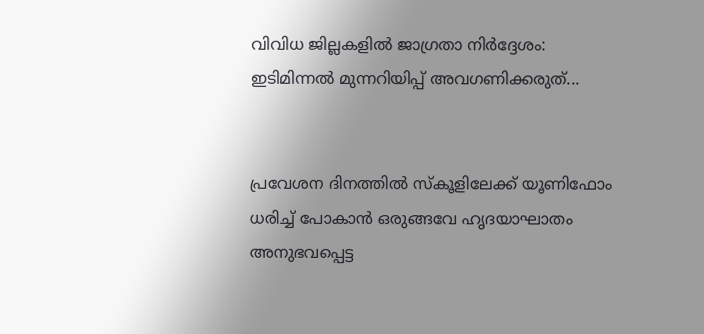വിവിധ ജില്ലകളിൽ ജാഗ്രതാ നിർദ്ദേശം: ഇടിമിന്നൽ മുന്നറിയിപ്പ് അവഗണിക്കരുത്...


പ്രവേശന ദിനത്തിൽ സ്കൂളിലേക്ക് യൂണിഫോം ധരിച്ച് പോകാൻ ഒരുങ്ങവേ ഹൃദയാഘാതം അനുഭവപ്പെട്ട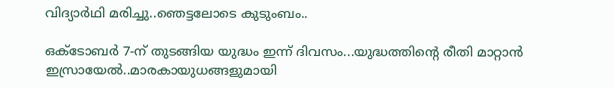വിദ്യാർഥി മരിച്ചു..ഞെട്ടലോടെ കുടുംബം..

ഒക്ടോബര്‍ 7-ന് തുടങ്ങിയ യുദ്ധം ഇന്ന് ദിവസം...യുദ്ധത്തിന്റെ രീതി മാറ്റാൻ ഇസ്രായേൽ..മാരകായുധങ്ങളുമായി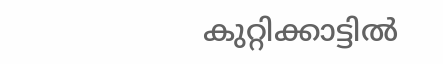കുറ്റിക്കാട്ടില്‍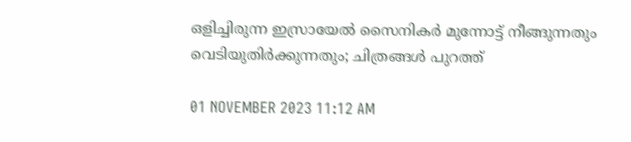ഒളിച്ചിരുന്ന ഇസ്രായേല്‍ സൈനികര്‍ മുന്നോട്ട് നീങ്ങുന്നതും വെടിയുതിര്‍ക്കുന്നതും; ചിത്രങ്ങൾ പുറത്ത്

01 NOVEMBER 2023 11:12 AM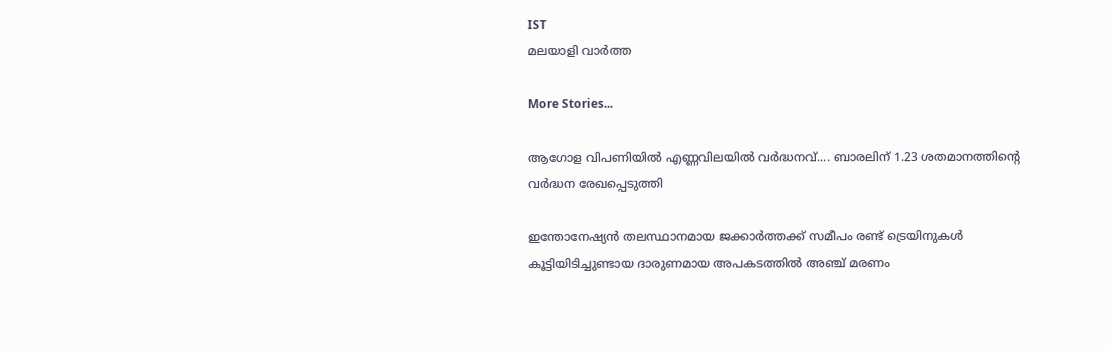IST
മലയാളി വാര്‍ത്ത

More Stories...

ആഗോള വിപണിയില്‍ എണ്ണവിലയിൽ വർദ്ധനവ്.... ബാരലിന് 1.23 ശതമാനത്തിന്റെ വര്‍ദ്ധന രേഖപ്പെടുത്തി

ഇന്തോനേഷ്യൻ തലസ്ഥാനമായ ജക്കാർത്തക്ക് സമീപം രണ്ട് ട്രെയിനുകൾ കൂട്ടിയിടിച്ചുണ്ടായ ദാരുണമായ അപകടത്തിൽ അഞ്ച് മരണം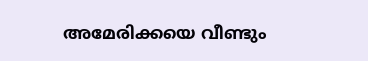അമേരിക്കയെ വീണ്ടും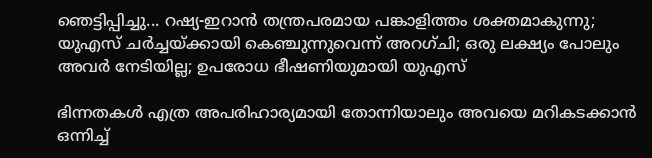ഞെട്ടിപ്പിച്ചു... റഷ്യ-ഇറാൻ തന്ത്രപരമായ പങ്കാളിത്തം ശക്തമാകുന്നു; യുഎസ് ചർച്ചയ്ക്കായി കെഞ്ചുന്നുവെന്ന് അറഗ്ചി; ഒരു ലക്ഷ്യം പോലും അവർ നേടിയില്ല; ഉപരോധ ഭീഷണിയുമായി യുഎസ്

ഭിന്നതകൾ എത്ര അപരിഹാര്യമായി തോന്നിയാലും അവയെ മറികടക്കാൻ ഒന്നിച്ച്‌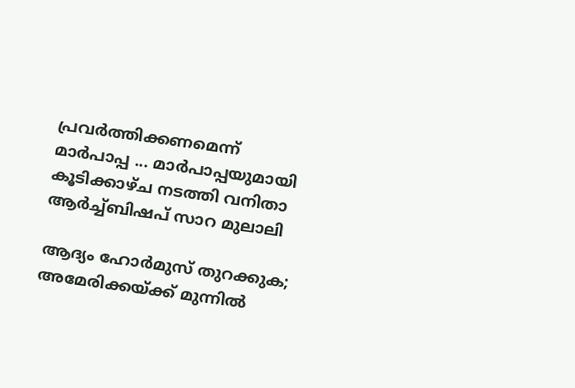പ്രവർത്തിക്കണമെന്ന് മാർപാപ്പ ... മാർപാപ്പയുമായി കൂടിക്കാഴ്‌ച നടത്തി വനിതാ ആർച്ച്‌ബിഷപ് സാറ മുലാലി

ആദ്യം ഹോര്‍മുസ് തുറക്കുക; അമേരിക്കയ്ക്ക് മുന്നില്‍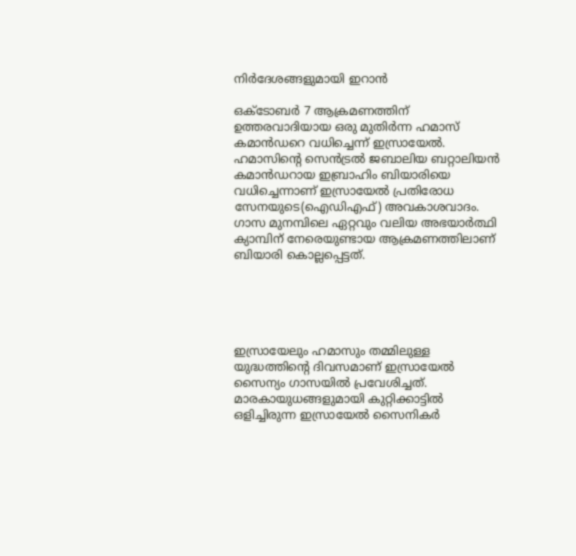നിര്‍ദേശങ്ങളുമായി ഇറാന്‍

ഒക്ടോബര്‍ 7 ആക്രമണത്തിന് ഉത്തരവാദിയായ ഒരു മുതിര്‍ന്ന ഹമാസ് കമാന്‍ഡറെ വധിച്ചെന്ന് ഇസ്രായേല്‍. ഹമാസിന്റെ സെന്‍ട്രല്‍ ജബാലിയ ബറ്റാലിയന്‍ കമാന്‍ഡറായ ഇബ്രാഹിം ബിയാരിയെ വധിച്ചെന്നാണ് ഇസ്രായേല്‍ പ്രതിരോധ സേനയുടെ(ഐഡിഎഫ്) അവകാശവാദം. ഗാസ മുനമ്പിലെ ഏറ്റവും വലിയ അഭയാര്‍ത്ഥി ക്യാമ്പിന് നേരെയുണ്ടായ ആക്രമണത്തിലാണ് ബിയാരി കൊല്ലപ്പെട്ടത്.





ഇസ്രായേലും ഹമാസും തമ്മിലുള്ള യുദ്ധത്തിന്റെ ദിവസമാണ് ഇസ്രായേല്‍ സൈന്യം ഗാസയില്‍ പ്രവേശിച്ചത്. മാരകായുധങ്ങളുമായി കുറ്റിക്കാട്ടില്‍ ഒളിച്ചിരുന്ന ഇസ്രായേല്‍ സൈനികര്‍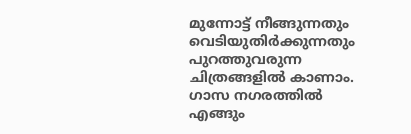മുന്നോട്ട് നീങ്ങുന്നതും വെടിയുതിര്‍ക്കുന്നതും പുറത്തുവരുന്ന ചിത്രങ്ങളില്‍ കാണാം. ഗാസ നഗരത്തില്‍ എങ്ങും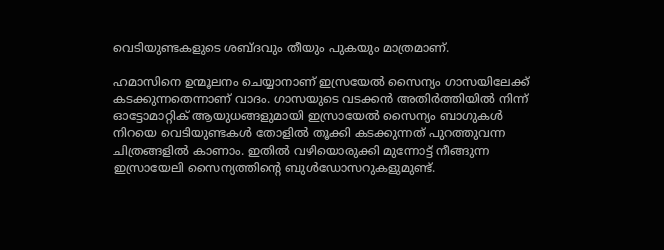വെടിയുണ്ടകളുടെ ശബ്ദവും തീയും പുകയും മാത്രമാണ്.

ഹമാസിനെ ഉന്മൂലനം ചെയ്യാനാണ് ഇസ്രയേല്‍ സൈന്യം ഗാസയിലേക്ക് കടക്കുന്നതെന്നാണ് വാദം. ഗാസയുടെ വടക്കന്‍ അതിര്‍ത്തിയില്‍ നിന്ന് ഓട്ടോമാറ്റിക് ആയുധങ്ങളുമായി ഇസ്രായേല്‍ സൈന്യം ബാഗുകള്‍ നിറയെ വെടിയുണ്ടകള്‍ തോളില്‍ തൂക്കി കടക്കുന്നത് പുറത്തുവന്ന ചിത്രങ്ങളില്‍ കാണാം. ഇതില്‍ വഴിയൊരുക്കി മുന്നോട്ട് നീങ്ങുന്ന ഇസ്രായേലി സൈന്യത്തിന്റെ ബുള്‍ഡോസറുകളുമുണ്ട്.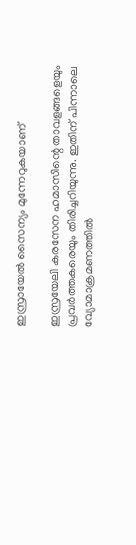ഇസ്രായേല്‍ സൈന്യം മുന്നേറുകയാണ്

ഇസ്രയേലി കരസേന ഹമാസിന്റെ താവളങ്ങളെയും പ്രവര്‍ത്തകരെയും തിരിച്ചറിയുന്നു. ഇതിന് പിന്നാലെ വ്യോമാക്രമണത്തില്‍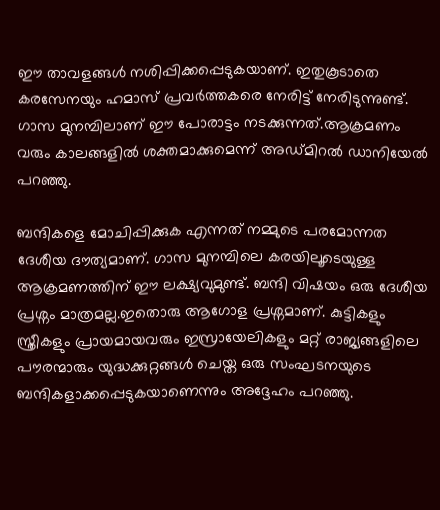ഈ താവളങ്ങള്‍ നശിപ്പിക്കപ്പെടുകയാണ്. ഇതുകൂടാതെ കരസേനയും ഹമാസ് പ്രവര്‍ത്തകരെ നേരിട്ട് നേരിടുന്നുണ്ട്. ഗാസ മുനമ്പിലാണ് ഈ പോരാട്ടം നടക്കുന്നത്.ആക്രമണം വരും കാലങ്ങളില്‍ ശക്തമാക്കുമെന്ന് അഡ്മിറല്‍ ഡാനിയേല്‍ പറഞ്ഞു.

ബന്ദികളെ മോചിപ്പിക്കുക എന്നത് നമ്മുടെ പരമോന്നത ദേശീയ ദൗത്യമാണ്. ഗാസ മുനമ്പിലെ കരയിലൂടെയുള്ള ആക്രമണത്തിന് ഈ ലക്ഷ്യവുമുണ്ട്. ബന്ദി വിഷയം ഒരു ദേശീയ പ്രശ്നം മാത്രമല്ല.ഇതൊരു ആഗോള പ്രശ്നമാണ്. കുട്ടികളും സ്ത്രീകളും പ്രായമായവരും ഇസ്രായേലികളും മറ്റ് രാജ്യങ്ങളിലെ പൗരന്മാരും യുദ്ധക്കുറ്റങ്ങള്‍ ചെയ്ത ഒരു സംഘടനയുടെ ബന്ദികളാക്കപ്പെടുകയാണെന്നും അദ്ദേഹം പറഞ്ഞു.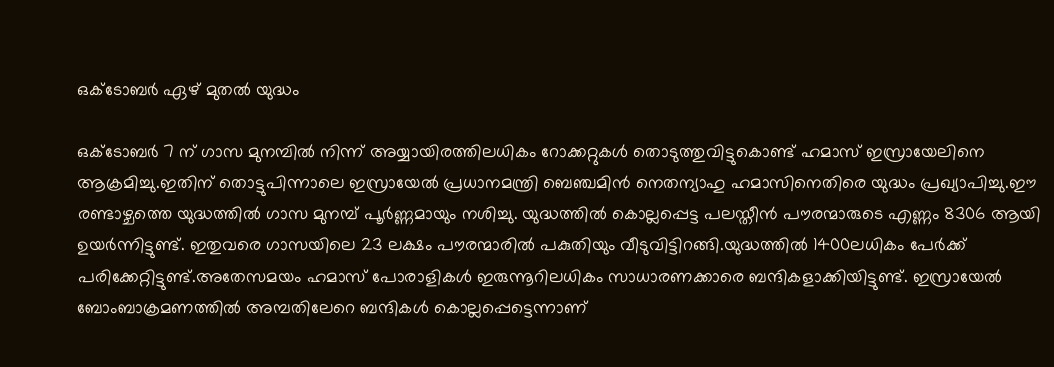ഒക്ടോബര്‍ ഏഴ് മുതല്‍ യുദ്ധം

ഒക്ടോബര്‍ 7 ന് ഗാസ മുനമ്പില്‍ നിന്ന് അയ്യായിരത്തിലധികം റോക്കറ്റുകള്‍ തൊടുത്തുവിട്ടുകൊണ്ട് ഹമാസ് ഇസ്രായേലിനെ ആക്രമിച്ചു.ഇതിന് തൊട്ടുപിന്നാലെ ഇസ്രായേല്‍ പ്രധാനമന്ത്രി ബെഞ്ചമിന്‍ നെതന്യാഹു ഹമാസിനെതിരെ യുദ്ധം പ്രഖ്യാപിച്ചു.ഈ രണ്ടാഴ്ചത്തെ യുദ്ധത്തില്‍ ഗാസ മുനമ്പ് പൂര്‍ണ്ണമായും നശിച്ചു. യുദ്ധത്തില്‍ കൊല്ലപ്പെട്ട പലസ്തീന്‍ പൗരന്മാരുടെ എണ്ണം 8306 ആയി ഉയര്‍ന്നിട്ടുണ്ട്. ഇതുവരെ ഗാസയിലെ 23 ലക്ഷം പൗരന്മാരില്‍ പകുതിയും വീടുവിട്ടിറങ്ങി.യുദ്ധത്തില്‍ 1400ലധികം പേര്‍ക്ക് പരിക്കേറ്റിട്ടുണ്ട്.അതേസമയം ഹമാസ് പോരാളികള്‍ ഇരുന്നൂറിലധികം സാധാരണക്കാരെ ബന്ദികളാക്കിയിട്ടുണ്ട്. ഇസ്രായേല്‍ ബോംബാക്രമണത്തില്‍ അമ്പതിലേറെ ബന്ദികള്‍ കൊല്ലപ്പെട്ടെന്നാണ്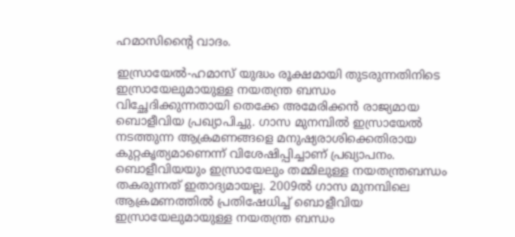ഹമാസിന്റൈ വാദം.

ഇസ്രായേല്‍-ഹമാസ് യുദ്ധം രൂക്ഷമായി തുടരുന്നതിനിടെ ഇസ്രായേലുമായുള്ള നയതന്ത്ര ബന്ധം വിച്ഛേദിക്കുന്നതായി തെക്കേ അമേരിക്കന്‍ രാജ്യമായ ബൊളീവിയ പ്രഖ്യാപിച്ചു. ഗാസ മുനമ്പില്‍ ഇസ്രായേല്‍ നടത്തുന്ന ആക്രമണങ്ങളെ മനുഷ്യരാശിക്കെതിരായ കുറ്റകൃത്യമാണെന്ന് വിശേഷിപ്പിച്ചാണ് പ്രഖ്യാപനം. ബൊളീവിയയും ഇസ്രായേലും തമ്മിലുള്ള നയതന്ത്രബന്ധം തകരുന്നത് ഇതാദ്യമായല്ല. 2009ല്‍ ഗാസ മുനമ്പിലെ ആക്രമണത്തില്‍ പ്രതിഷേധിച്ച് ബൊളീവിയ ഇസ്രായേലുമായുള്ള നയതന്ത്ര ബന്ധം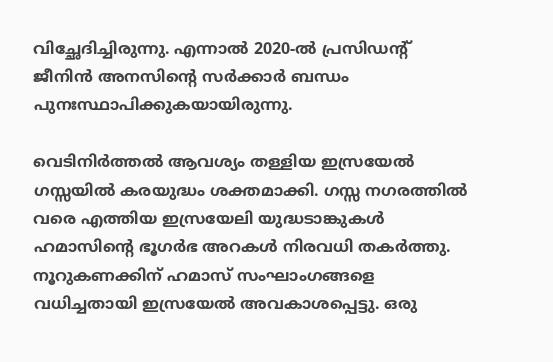വിച്ഛേദിച്ചിരുന്നു. എന്നാല്‍ 2020-ല്‍ പ്രസിഡന്റ് ജീനിന്‍ അനസിന്റെ സര്‍ക്കാര്‍ ബന്ധം പുനഃസ്ഥാപിക്കുകയായിരുന്നു.

വെടിനിർത്തൽ ആവശ്യം തള്ളിയ ഇസ്രയേൽ ഗസ്സയിൽ കരയുദ്ധം ശക്തമാക്കി. ഗസ്സ നഗരത്തിൽ വരെ എത്തിയ ഇസ്രയേലി യുദ്ധടാങ്കുകൾ ഹമാസിന്റെ ഭൂഗർഭ അറകൾ നിരവധി തകർത്തു. നൂറുകണക്കിന് ഹമാസ് സംഘാംഗങ്ങളെ വധിച്ചതായി ഇസ്രയേൽ അവകാശപ്പെട്ടു. ഒരു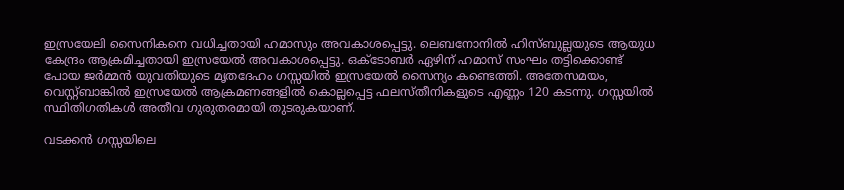ഇസ്രയേലി സൈനികനെ വധിച്ചതായി ഹമാസും അവകാശപ്പെട്ടു. ലെബനോനിൽ ഹിസ്ബുല്ലയുടെ ആയുധ കേന്ദ്രം ആക്രമിച്ചതായി ഇസ്രയേൽ അവകാശപ്പെട്ടു. ഒക്ടോബർ ഏഴിന് ഹമാസ് സംഘം തട്ടിക്കൊണ്ട് പോയ ജർമ്മൻ യുവതിയുടെ മൃതദേഹം ഗസ്സയിൽ ഇസ്രയേൽ സൈന്യം കണ്ടെത്തി. അതേസമയം, വെസ്റ്റ്ബാങ്കിൽ ഇസ്രയേൽ ആക്രമണങ്ങളിൽ കൊല്ലപ്പെട്ട ഫലസ്തീനികളുടെ എണ്ണം 120 കടന്നു. ഗസ്സയിൽ സ്ഥിതിഗതികൾ അതീവ ഗുരുതരമായി തുടരുകയാണ്.

വടക്കൻ ഗസ്സയിലെ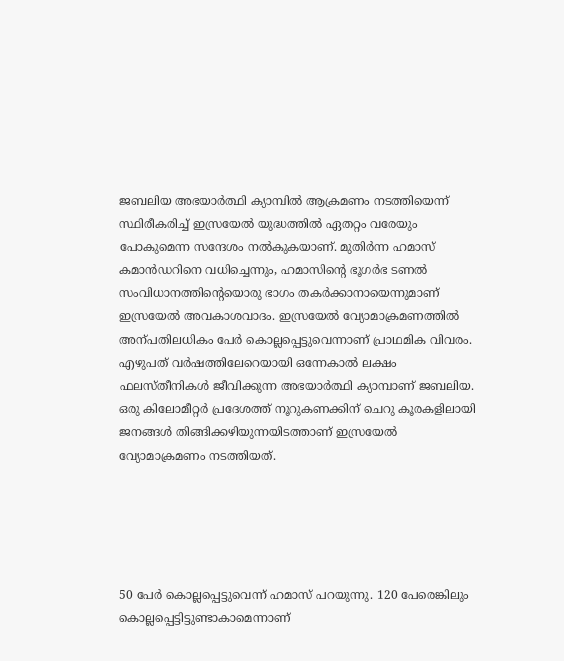ജബലിയ അഭയാർത്ഥി ക്യാമ്പിൽ ആക്രമണം നടത്തിയെന്ന് സ്ഥിരീകരിച്ച് ഇസ്രയേൽ യുദ്ധത്തിൽ ഏതറ്റം വരേയും പോകുമെന്ന സന്ദേശം നൽകുകയാണ്. മുതിർന്ന ഹമാസ് കമാൻഡറിനെ വധിച്ചെന്നും, ഹമാസിന്റെ ഭൂഗർഭ ടണൽ സംവിധാനത്തിന്റെയൊരു ഭാഗം തകർക്കാനായെന്നുമാണ് ഇസ്രയേൽ അവകാശവാദം. ഇസ്രയേൽ വ്യോമാക്രമണത്തിൽ അന്പതിലധികം പേർ കൊല്ലപ്പെട്ടുവെന്നാണ് പ്രാഥമിക വിവരം. എഴുപത് വർഷത്തിലേറെയായി ഒന്നേകാൽ ലക്ഷം ഫലസ്തീനികൾ ജീവിക്കുന്ന അഭയാർത്ഥി ക്യാമ്പാണ് ജബലിയ. ഒരു കിലോമീറ്റർ പ്രദേശത്ത് നൂറുകണക്കിന് ചെറു കൂരകളിലായി ജനങ്ങൾ തിങ്ങിക്കഴിയുന്നയിടത്താണ് ഇസ്രയേൽ വ്യോമാക്രമണം നടത്തിയത്.





50 പേർ കൊല്ലപ്പെട്ടുവെന്ന് ഹമാസ് പറയുന്നു. 120 പേരെങ്കിലും കൊല്ലപ്പെട്ടിട്ടുണ്ടാകാമെന്നാണ്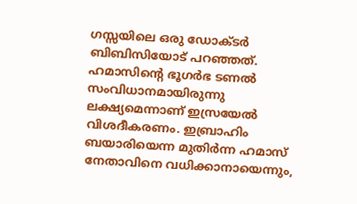ഗസ്സയിലെ ഒരു ഡോക്ടർ ബിബിസിയോട് പറഞ്ഞത്. ഹമാസിന്റെ ഭൂഗർഭ ടണൽ സംവിധാനമായിരുന്നു ലക്ഷ്യമെന്നാണ് ഇസ്രയേൽ വിശദീകരണം. ഇബ്രാഹിം ബയാരിയെന്ന മുതിർന്ന ഹമാസ് നേതാവിനെ വധിക്കാനായെന്നും,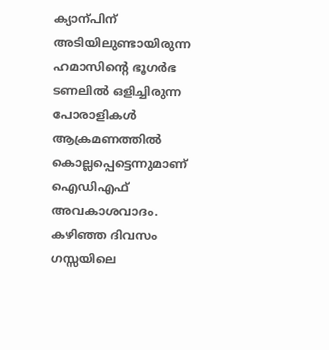ക്യാന്പിന് അടിയിലുണ്ടായിരുന്ന ഹമാസിന്റെ ഭൂഗർഭ ടണലിൽ ഒളിച്ചിരുന്ന പോരാളികൾ ആക്രമണത്തിൽ കൊല്ലപ്പെട്ടെന്നുമാണ് ഐഡിഎഫ് അവകാശവാദം. കഴിഞ്ഞ ദിവസം ഗസ്സയിലെ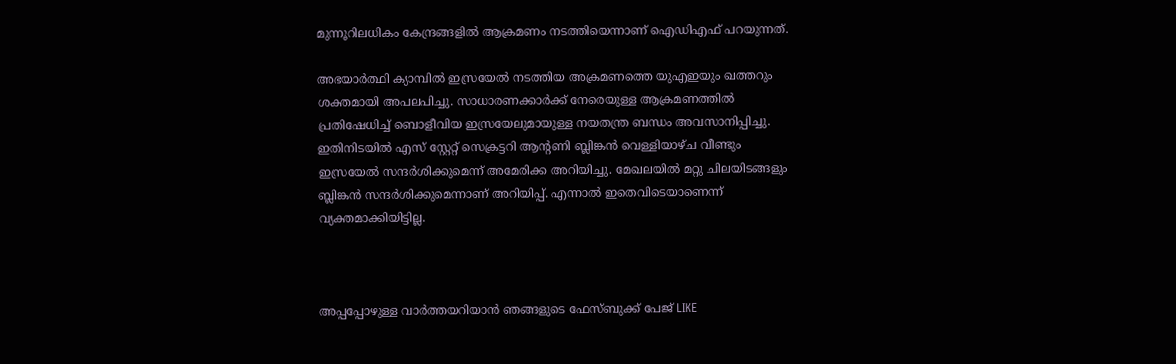മുന്നൂറിലധികം കേന്ദ്രങ്ങളിൽ ആക്രമണം നടത്തിയെന്നാണ് ഐഡിഎഫ് പറയുന്നത്.

അഭയാർത്ഥി ക്യാമ്പിൽ ഇസ്രയേൽ നടത്തിയ അക്രമണത്തെ യുഎഇയും ഖത്തറും ശക്തമായി അപലപിച്ചു. സാധാരണക്കാർക്ക് നേരെയുള്ള ആക്രമണത്തിൽ പ്രതിഷേധിച്ച് ബൊളീവിയ ഇസ്രയേലുമായുള്ള നയതന്ത്ര ബന്ധം അവസാനിപ്പിച്ചു. ഇതിനിടയിൽ എസ് സ്റ്റേറ്റ് സെക്രട്ടറി ആന്റണി ബ്ലിങ്കൻ വെള്ളിയാഴ്ച വീണ്ടും ഇസ്രയേൽ സന്ദർശിക്കുമെന്ന് അമേരിക്ക അറിയിച്ചു. മേഖലയിൽ മറ്റു ചിലയിടങ്ങളും ബ്ലിങ്കൻ സന്ദർശിക്കുമെന്നാണ് അറിയിപ്പ്. എന്നാൽ ഇതെവിടെയാണെന്ന് വ്യക്തമാക്കിയിട്ടില്ല.



അപ്പപ്പോഴുള്ള വാര്‍ത്തയറിയാന്‍ ഞങ്ങളുടെ ഫേസ്‌ബുക്ക്‌ പേജ് LIKE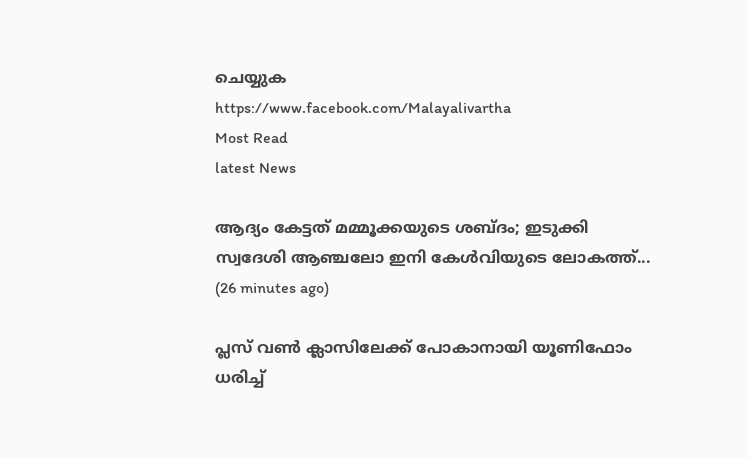ചെയ്യുക
https://www.facebook.com/Malayalivartha
Most Read
latest News

ആദ്യം കേട്ടത് മമ്മൂക്കയുടെ ശബ്ദം; ഇടുക്കി സ്വദേശി ആഞ്ചലോ ഇനി കേൾവിയുടെ ലോകത്ത്...  (26 minutes ago)

പ്ലസ് വൺ ക്ലാസിലേക്ക് പോകാനായി യൂണിഫോം ധരിച്ച്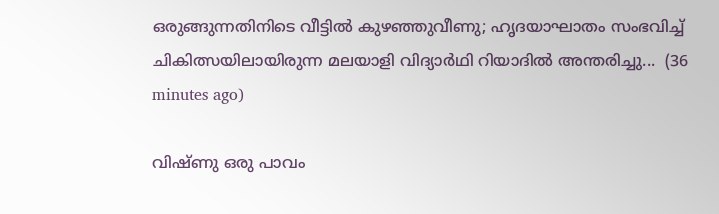ഒരുങ്ങുന്നതിനിടെ വീട്ടിൽ കുഴഞ്ഞുവീണു; ഹൃദയാഘാതം സംഭവിച്ച് ചികിത്സയിലായിരുന്ന മലയാളി വിദ്യാർഥി റിയാദിൽ അന്തരിച്ചു...  (36 minutes ago)

വിഷ്ണു ഒരു പാവം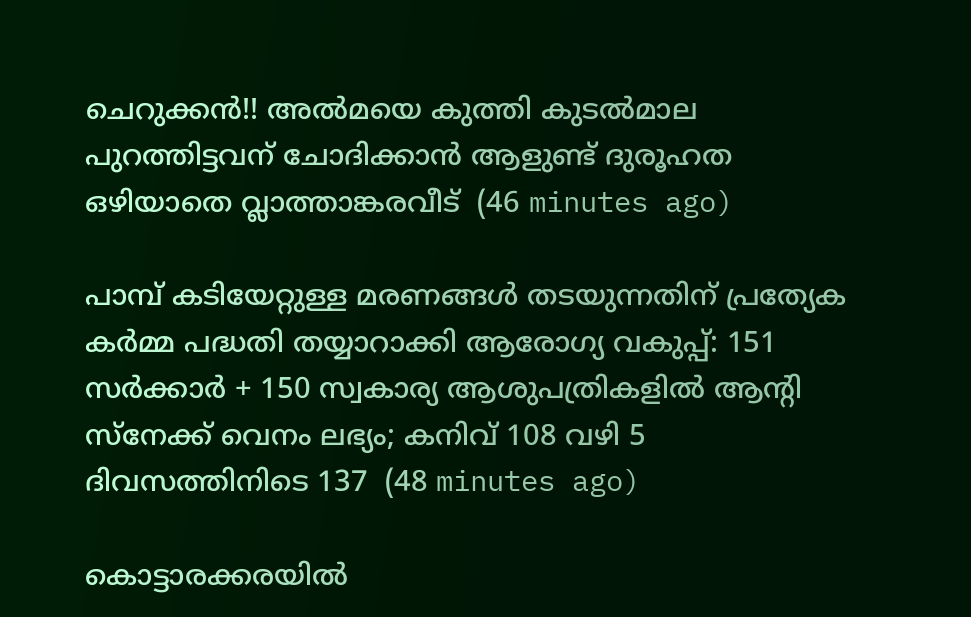ചെറുക്കൻ!! അൽമയെ കുത്തി കുടൽമാല പുറത്തിട്ടവന് ചോദിക്കാൻ ആളുണ്ട് ദുരൂഹത ഒഴിയാതെ വ്ലാത്താങ്കരവീട്  (46 minutes ago)

പാമ്പ് കടിയേറ്റുള്ള മരണങ്ങള്‍ തടയുന്നതിന് പ്രത്യേക കര്‍മ്മ പദ്ധതി തയ്യാറാക്കി ആരോഗ്യ വകുപ്പ്: 151 സര്‍ക്കാര്‍ + 150 സ്വകാര്യ ആശുപത്രികളില്‍ ആന്റി സ്‌നേക്ക് വെനം ലഭ്യം; കനിവ് 108 വഴി 5 ദിവസത്തിനിടെ 137  (48 minutes ago)

കൊട്ടാരക്കരയിൽ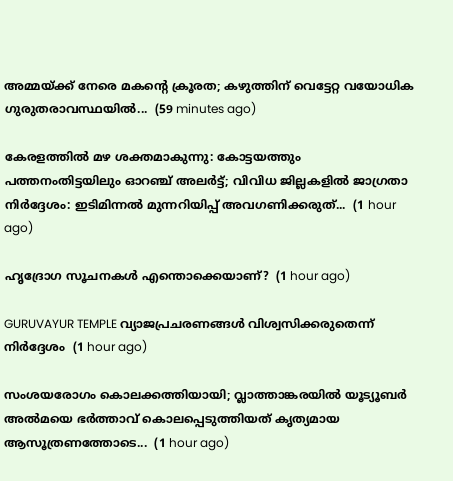അമ്മയ്ക്ക് നേരെ മകന്റെ ക്രൂരത; കഴുത്തിന് വെട്ടേറ്റ വയോധിക ഗുരുതരാവസ്ഥയിൽ...  (59 minutes ago)

കേരളത്തിൽ മഴ ശക്തമാകുന്നു: കോട്ടയത്തും പത്തനംതിട്ടയിലും ഓറഞ്ച് അലർട്ട്; വിവിധ ജില്ലകളിൽ ജാഗ്രതാ നിർദ്ദേശം: ഇടിമിന്നൽ മുന്നറിയിപ്പ് അവഗണിക്കരുത്...  (1 hour ago)

ഹൃദ്രോഗ സൂചനകൾ എന്തൊക്കെയാണ്?  (1 hour ago)

GURUVAYUR TEMPLE വ്യാജപ്രചരണങ്ങൾ വിശ്വസിക്കരുതെന്ന് നിർദ്ദേശം  (1 hour ago)

സംശയരോഗം കൊലക്കത്തിയായി; വ്ലാത്താങ്കരയിൽ യൂട്യൂബർ അൽമയെ ഭർത്താവ് കൊലപ്പെടുത്തിയത് കൃത്യമായ ആസൂത്രണത്തോടെ...  (1 hour ago)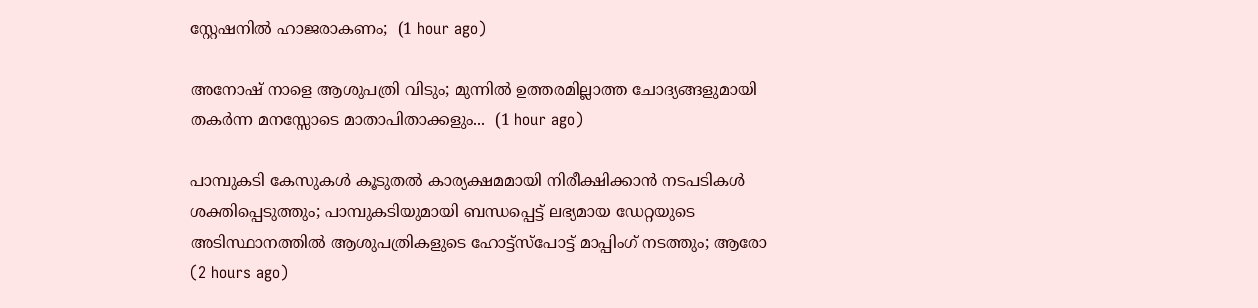സ്റ്റേഷനില്‍ ഹാജരാകണം;  (1 hour ago)

അനോഷ് നാളെ ആശുപത്രി വിടും; മുന്നിൽ ഉത്തരമില്ലാത്ത ചോദ്യങ്ങളുമായി തകർന്ന മനസ്സോടെ മാതാപിതാക്കളും...  (1 hour ago)

പാമ്പുകടി കേസുകള്‍ കൂടുതല്‍ കാര്യക്ഷമമായി നിരീക്ഷിക്കാന്‍ നടപടികള്‍ ശക്തിപ്പെടുത്തും; പാമ്പുകടിയുമായി ബന്ധപ്പെട്ട് ലഭ്യമായ ഡേറ്റയുടെ അടിസ്ഥാനത്തില്‍ ആശുപത്രികളുടെ ഹോട്ട്സ്പോട്ട് മാപ്പിംഗ് നടത്തും; ആരോ  (2 hours ago)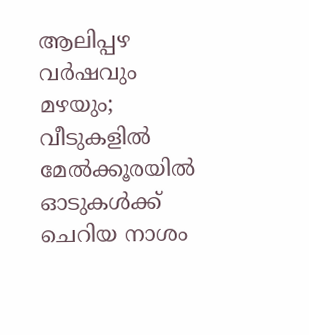ആലിപ്പഴ വർഷവും മഴയും; വീടുകളിൽ മേൽക്കൂരയിൽ ഓടുകൾക്ക് ചെറിയ നാശം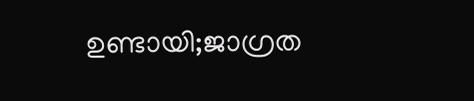ഉണ്ടായി;ജാഗ്രത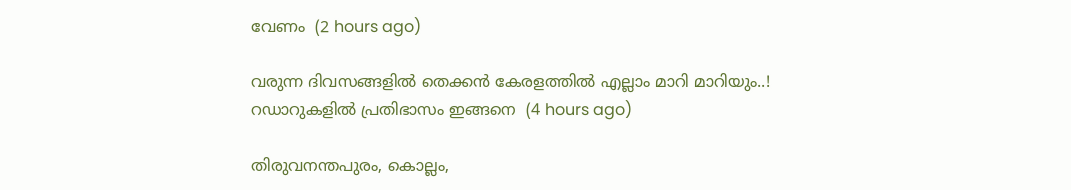വേണം  (2 hours ago)

വരുന്ന ദിവസങ്ങളിൽ തെക്കൻ കേരളത്തിൽ എല്ലാം മാറി മാറിയും..! റഡാറുകളിൽ പ്രതിഭാസം ഇങ്ങനെ  (4 hours ago)

തിരുവനന്തപുരം, കൊല്ലം,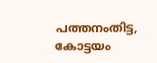പത്തനംതിട്ട, കോട്ടയം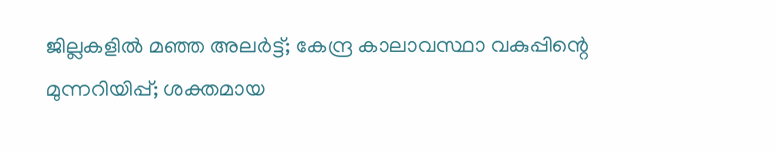ജില്ലകളിൽ മഞ്ഞ അലർട്ട്; കേന്ദ്ര കാലാവസ്ഥാ വകുപ്പിന്റെ മുന്നറിയിപ്പ്; ശക്തമായ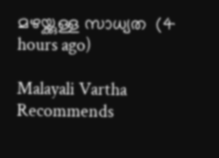മഴയ്ക്കുള്ള സാധ്യത  (4 hours ago)

Malayali Vartha Recommends